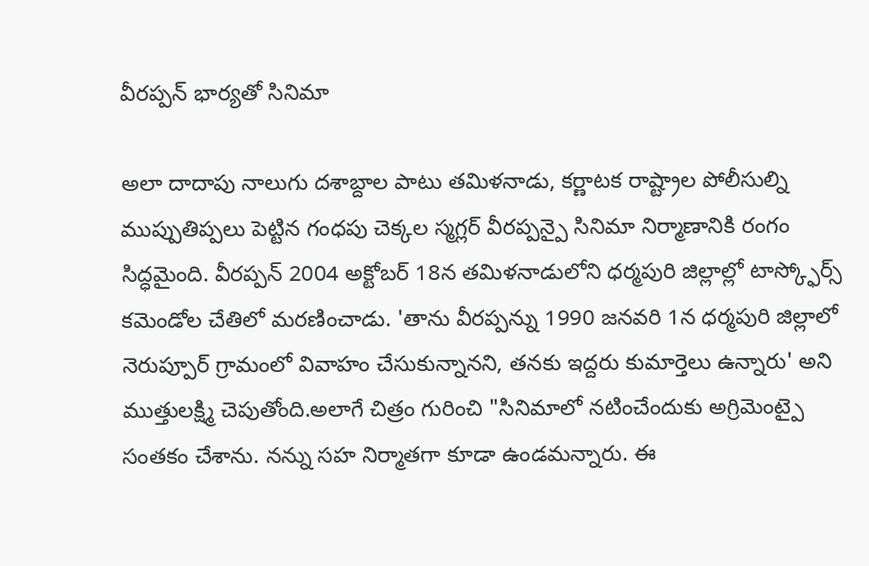వీరప్పన్ భార్యతో సినిమా

అలా దాదాపు నాలుగు దశాబ్దాల పాటు తమిళనాడు, కర్ణాటక రాష్ట్రాల పోలీసుల్ని ముప్పుతిప్పలు పెట్టిన గంధపు చెక్కల స్మగ్లర్ వీరప్పన్పై సినిమా నిర్మాణానికి రంగం సిద్ధమైంది. వీరప్పన్ 2004 అక్టోబర్ 18న తమిళనాడులోని ధర్మపురి జిల్లాల్లో టాస్క్ఫోర్స్ కమెండోల చేతిలో మరణించాడు. 'తాను వీరప్పన్ను 1990 జనవరి 1న ధర్మపురి జిల్లాలో నెరుప్పూర్ గ్రామంలో వివాహం చేసుకున్నానని, తనకు ఇద్దరు కుమార్తెలు ఉన్నారు' అని ముత్తులక్ష్మి చెపుతోంది.అలాగే చిత్రం గురించి "సినిమాలో నటించేందుకు అగ్రిమెంట్పై సంతకం చేశాను. నన్ను సహ నిర్మాతగా కూడా ఉండమన్నారు. ఈ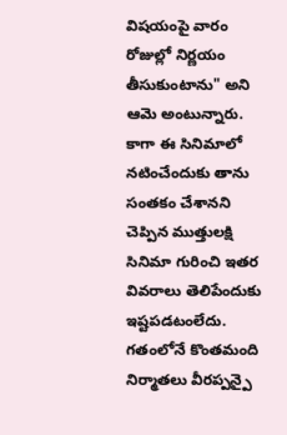విషయంపై వారం రోజుల్లో నిర్ణయం తీసుకుంటాను" అని ఆమె అంటున్నారు.
కాగా ఈ సినిమాలో నటించేందుకు తాను సంతకం చేశానని చెప్పిన ముత్తులక్షి సినిమా గురించి ఇతర వివరాలు తెలిపేందుకు ఇష్టపడటంలేదు. గతంలోనే కొంతమంది నిర్మాతలు వీరప్పన్పై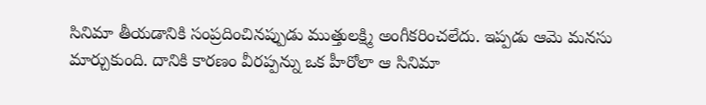సినిమా తీయడానికి సంప్రదించినప్పుడు ముత్తులక్ష్మి అంగీకరించలేదు. ఇప్పడు ఆమె మనసు మార్చుకుంది. దానికి కారణం వీరప్పన్ను ఒక హీరోలా ఆ సినిమా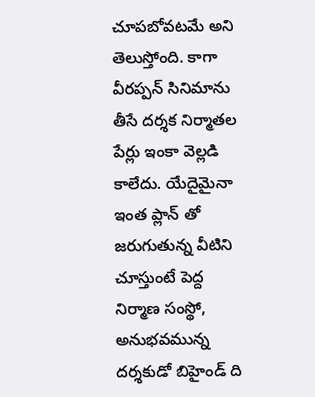చూపబోవటమే అని తెలుస్తోంది. కాగా వీరప్పన్ సినిమాను తీసే దర్శక నిర్మాతల పేర్లు ఇంకా వెల్లడి కాలేదు. యేదైమైనా ఇంత ప్లాన్ తో జరుగుతున్న వీటిని చూస్తుంటే పెద్ద నిర్మాణ సంస్థో, అనుభవమున్న దర్శకుడో బిహైండ్ ది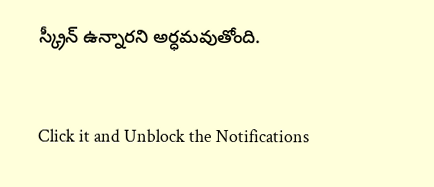స్క్రీన్ ఉన్నారని అర్ధమవుతోంది.


Click it and Unblock the Notifications